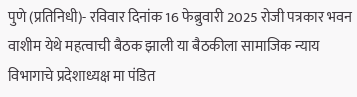पुणे (प्रतिनिधी)- रविवार दिनांक 16 फेब्रुवारी 2025 रोजी पत्रकार भवन वाशीम येथे महत्वाची बैठक झाली या बैठकीला सामाजिक न्याय विभागाचे प्रदेशाध्यक्ष मा पंडित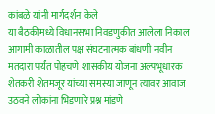कांबळे यांनी मार्गदर्शन केले
या बैठकीमध्ये विधानसभा निवडणुकीत आलेला निकाल आगामी काळातील पक्ष संघटनात्मक बांधणी नवीन मतदारा पर्यंत पोहचणे शासकीय योजना अल्पभूधारक शेतकरी शेतमजूर यांच्या समस्या जाणून त्यावर आवाज उठवने लोकांना भिडणारे प्रश्न मांडणे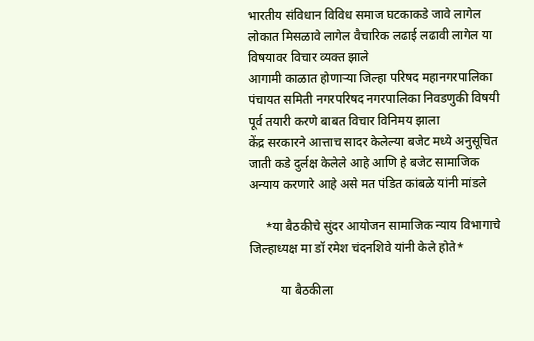भारतीय संविधान विविध समाज घटकाकडे जावे लागेल लोकात मिसळावे लागेल वैचारिक लढाई लढावी लागेल या विषयावर विचार व्यक्त झाले
आगामी काळात होणाऱ्या जिल्हा परिषद महानगरपालिका पंचायत समिती नगरपरिषद नगरपालिका निवडणुकी विषयी पूर्व तयारी करणे बाबत विचार विनिमय झाला
केंद्र सरकारने आत्ताच सादर केलेल्या बजेट मध्ये अनुसूचित जाती कडे दुर्लक्ष केलेले आहे आणि हे बजेट सामाजिक अन्याय करणारे आहे असे मत पंडित कांबळे यांनी मांडले

     *या बैठकीचे सुंदर आयोजन सामाजिक न्याय विभागाचे जिल्हाध्यक्ष मा डॉ रमेश चंदनशिवे यांनी केले होते*

          या बैठकीला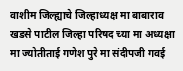वाशीम जिल्ह्याचे जिल्हाध्यक्ष मा बाबाराव खडसे पाटील जिल्हा परिषद च्या मा अध्यक्षा मा ज्योतीताई गणेश पुरे मा संदीपजी गवई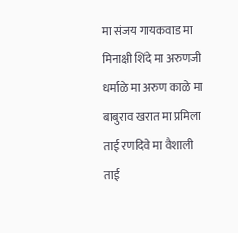मा संजय गायकवाड मा मिनाक्षी शिंदे मा अरुणजी धर्माळे मा अरुण काळे मा बाबुराव खरात मा प्रमिला ताई रणदिवे मा वैशाली ताई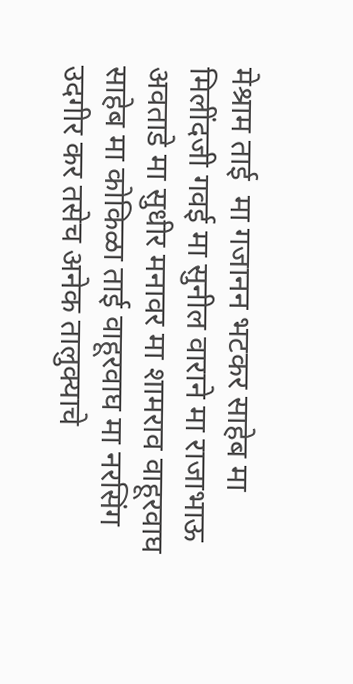मेश्राम ताई  मा गजानन भटकर साहेब मा मिलींदजी गवई मा सुनील वाराने मा राजाभाऊ अवताडे मा सुधीर मनावर मा शामराव वाहूरवाघ साहेब मा कोकिळा ताई वाहूरवाघ मा नरसिंग उदगीर कर तसेच अनेक तालुक्याचे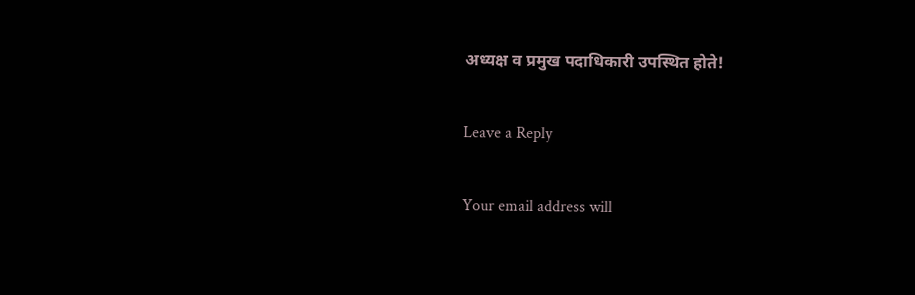अध्यक्ष व प्रमुख पदाधिकारी उपस्थित होते!

Leave a Reply

Your email address will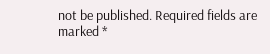not be published. Required fields are marked *